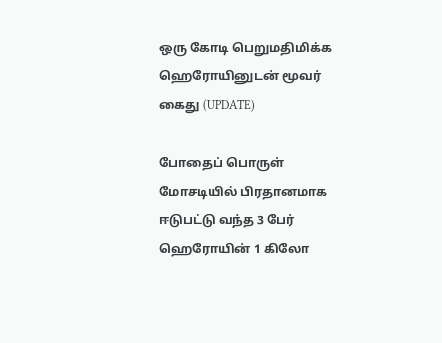ஒரு கோடி பெறுமதிமிக்க ஹெரோயினுடன் மூவர் கைது (UPDATE)

போதைப் பொருள் மோசடியில் பிரதானமாக ஈடுபட்டு வந்த 3 பேர் ஹெரோயின் 1 கிலோ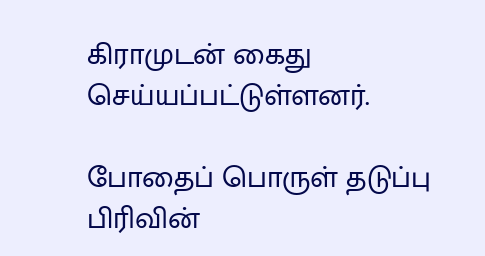கிராமுடன் கைது செய்யப்பட்டுள்ளனர்.

போதைப் பொருள் தடுப்பு பிரிவின்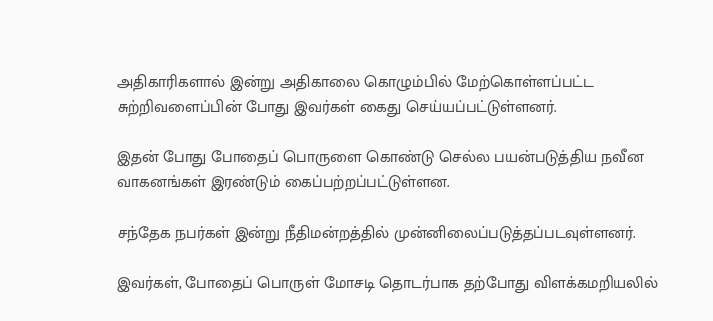அதிகாரிகளால் இன்று அதிகாலை கொழும்பில் மேற்கொள்ளப்பட்ட சுற்றிவளைப்பின் போது இவர்கள் கைது செய்யப்பட்டுள்ளனர்.

இதன் போது போதைப் பொருளை கொண்டு செல்ல பயன்படுத்திய நவீன வாகனங்கள் இரண்டும் கைப்பற்றப்பட்டுள்ளன.

சந்தேக நபர்கள் இன்று நீதிமன்றத்தில் முன்னிலைப்படுத்தப்படவுள்ளனர்.

இவர்கள், போதைப் பொருள் மோசடி தொடர்பாக தற்போது விளக்கமறியலில்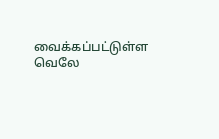வைக்கப்பட்டுள்ள வெலே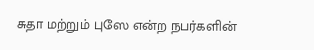சுதா மற்றும் புஸே என்ற நபர்களின்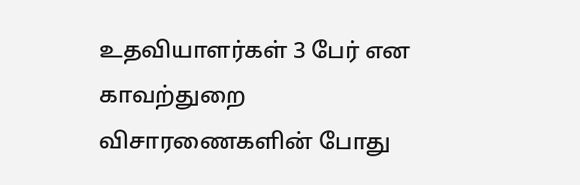உதவியாளர்கள் 3 பேர் என காவற்துறை விசாரணைகளின் போது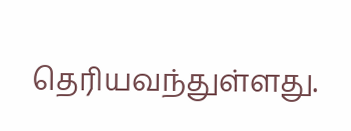தெரியவந்துள்ளது.